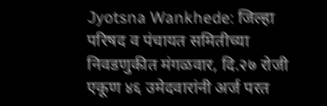Jyotsna Wankhede: जिल्हा परिषद व पंचायत समितीच्या निवडणुकीत मंगळवार, दि.२७ रोजी एकूण ४६ उमेदवारांनी अर्ज परत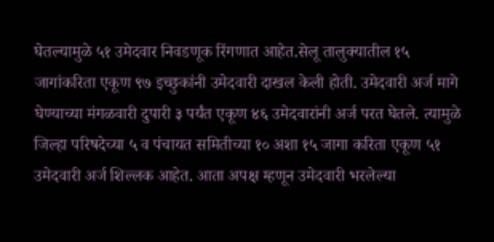घेतल्यामुळे ५१ उमेदवार निवडणूक रिंगणात आहेत.सेलू तालुक्यातील १५ जागांकरिता एकूण ९७ इच्छुकांनी उमेदवारी दाखल केली होती. उमेदवारी अर्ज मागे घेण्याच्या मंगळवारी दुपारी ३ पर्यंत एकूण ४६ उमेदवारांनी अर्ज परत घेतले. त्यामुळे जिल्हा परिषदेच्या ५ व पंचायत समितीच्या १० अशा १५ जागा करिता एकूण ५१ उमेदवारी अर्ज शिल्लक आहेत. आता अपक्ष म्हणून उमेदवारी भरलेल्या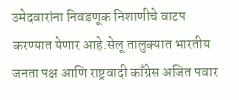उमेदवारांना निवडणूक निशाणीचे वाटप करण्यात येणार आहे.सेलू तालुक्यात भारतीय जनता पक्ष आणि राष्ट्रवादी काँग्रेस अजित पवार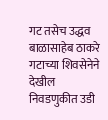गट तसेच उद्धव बाळासाहेब ठाकरे गटाच्या शिवसेनेने देखील निवडणुकीत उडी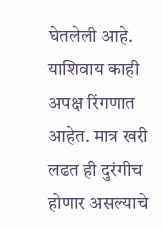घेतलेली आहे. याशिवाय काही अपक्ष रिंगणात आहेत. मात्र खरी लढत ही दुरंगीच होणार असल्याचे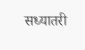सध्यातरी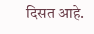दिसत आहे.